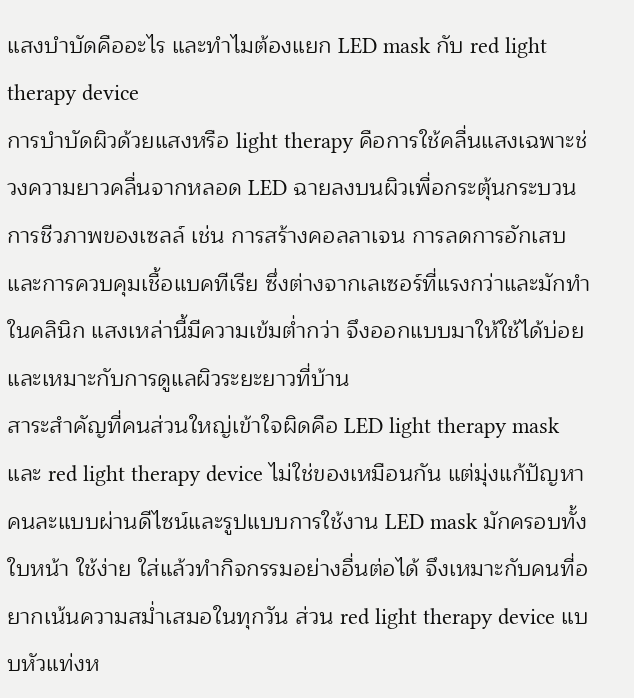แสงบำบัดคืออะไร และทำไมต้องแยก LED mask กับ red light therapy device
การบำบัดผิวด้วยแสงหรือ light therapy คือการใช้คลื่นแสงเฉพาะช่วงความยาวคลื่นจากหลอด LED ฉายลงบนผิวเพื่อกระตุ้นกระบวนการชีวภาพของเซลล์ เช่น การสร้างคอลลาเจน การลดการอักเสบ และการควบคุมเชื้อแบคทีเรีย ซึ่งต่างจากเลเซอร์ที่แรงกว่าและมักทำในคลินิก แสงเหล่านี้มีความเข้มต่ำกว่า จึงออกแบบมาให้ใช้ได้บ่อยและเหมาะกับการดูแลผิวระยะยาวที่บ้าน
สาระสำคัญที่คนส่วนใหญ่เข้าใจผิดคือ LED light therapy mask และ red light therapy device ไม่ใช่ของเหมือนกัน แต่มุ่งแก้ปัญหาคนละแบบผ่านดีไซน์และรูปแบบการใช้งาน LED mask มักครอบทั้งใบหน้า ใช้ง่าย ใส่แล้วทำกิจกรรมอย่างอื่นต่อได้ จึงเหมาะกับคนที่อยากเน้นความสม่ำเสมอในทุกวัน ส่วน red light therapy device แบบหัวแท่งห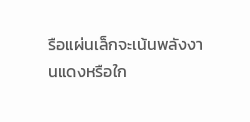รือแผ่นเล็กจะเน้นพลังงานแดงหรือใก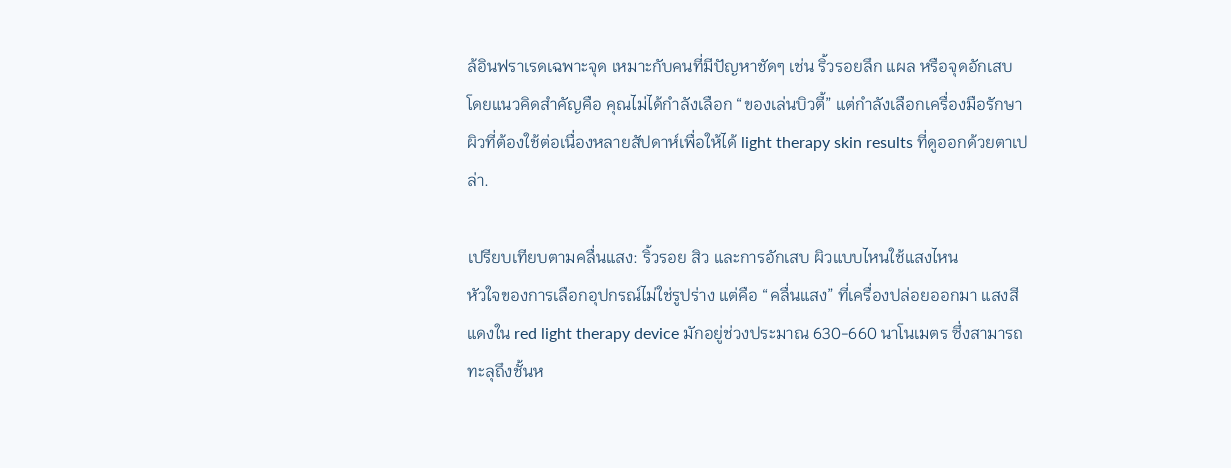ล้อินฟราเรดเฉพาะจุด เหมาะกับคนที่มีปัญหาชัดๆ เช่น ริ้วรอยลึก แผล หรือจุดอักเสบ โดยแนวคิดสำคัญคือ คุณไม่ได้กำลังเลือก “ของเล่นบิวตี้” แต่กำลังเลือกเครื่องมือรักษาผิวที่ต้องใช้ต่อเนื่องหลายสัปดาห์เพื่อให้ได้ light therapy skin results ที่ดูออกด้วยตาเปล่า.

เปรียบเทียบตามคลื่นแสง: ริ้วรอย สิว และการอักเสบ ผิวแบบไหนใช้แสงไหน
หัวใจของการเลือกอุปกรณ์ไม่ใช่รูปร่าง แต่คือ “คลื่นแสง” ที่เครื่องปล่อยออกมา แสงสีแดงใน red light therapy device มักอยู่ช่วงประมาณ 630-660 นาโนเมตร ซึ่งสามารถทะลุถึงชั้นห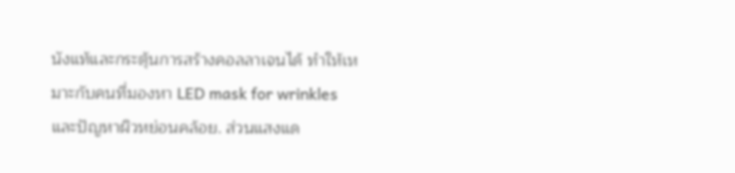นังแท้และกระตุ้นการสร้างคอลลาเจนได้ ทำให้เหมาะกับคนที่มองหา LED mask for wrinkles และปัญหาผิวหย่อนคล้อย. ส่วนแสงแด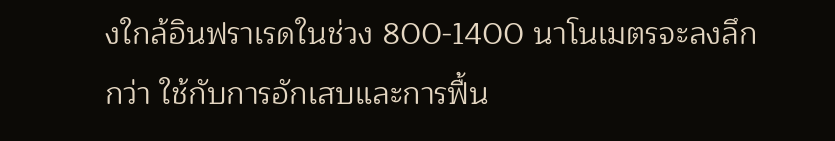งใกล้อินฟราเรดในช่วง 800-1400 นาโนเมตรจะลงลึกกว่า ใช้กับการอักเสบและการฟื้น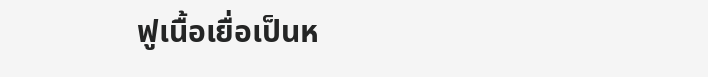ฟูเนื้อเยื่อเป็นห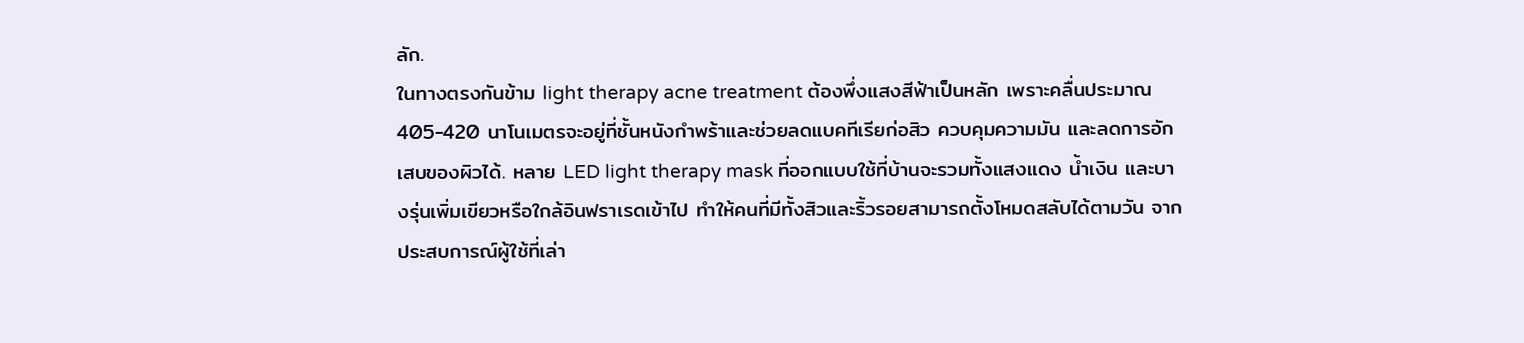ลัก.
ในทางตรงกันข้าม light therapy acne treatment ต้องพึ่งแสงสีฟ้าเป็นหลัก เพราะคลื่นประมาณ 405-420 นาโนเมตรจะอยู่ที่ชั้นหนังกำพร้าและช่วยลดแบคทีเรียก่อสิว ควบคุมความมัน และลดการอักเสบของผิวได้. หลาย LED light therapy mask ที่ออกแบบใช้ที่บ้านจะรวมทั้งแสงแดง น้ำเงิน และบางรุ่นเพิ่มเขียวหรือใกล้อินฟราเรดเข้าไป ทำให้คนที่มีทั้งสิวและริ้วรอยสามารถตั้งโหมดสลับได้ตามวัน จากประสบการณ์ผู้ใช้ที่เล่า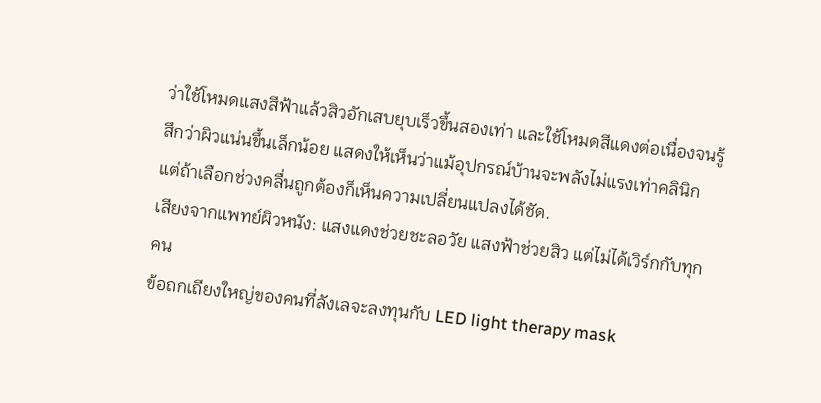ว่าใช้โหมดแสงสีฟ้าแล้วสิวอักเสบยุบเร็วขึ้นสองเท่า และใช้โหมดสีแดงต่อเนื่องจนรู้สึกว่าผิวแน่นขึ้นเล็กน้อย แสดงให้เห็นว่าแม้อุปกรณ์บ้านจะพลังไม่แรงเท่าคลินิก แต่ถ้าเลือกช่วงคลื่นถูกต้องก็เห็นความเปลี่ยนแปลงได้ชัด.
เสียงจากแพทย์ผิวหนัง: แสงแดงช่วยชะลอวัย แสงฟ้าช่วยสิว แต่ไม่ได้เวิร์กกับทุกคน
ข้อถกเถียงใหญ่ของคนที่ลังเลจะลงทุนกับ LED light therapy mask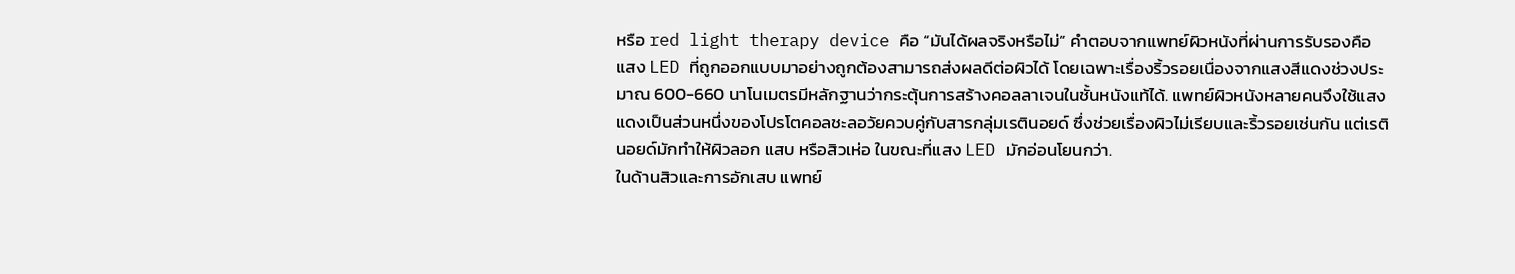หรือ red light therapy device คือ “มันได้ผลจริงหรือไม่” คำตอบจากแพทย์ผิวหนังที่ผ่านการรับรองคือ แสง LED ที่ถูกออกแบบมาอย่างถูกต้องสามารถส่งผลดีต่อผิวได้ โดยเฉพาะเรื่องริ้วรอยเนื่องจากแสงสีแดงช่วงประมาณ 600-660 นาโนเมตรมีหลักฐานว่ากระตุ้นการสร้างคอลลาเจนในชั้นหนังแท้ได้. แพทย์ผิวหนังหลายคนจึงใช้แสงแดงเป็นส่วนหนึ่งของโปรโตคอลชะลอวัยควบคู่กับสารกลุ่มเรตินอยด์ ซึ่งช่วยเรื่องผิวไม่เรียบและริ้วรอยเช่นกัน แต่เรตินอยด์มักทำให้ผิวลอก แสบ หรือสิวเห่อ ในขณะที่แสง LED มักอ่อนโยนกว่า.
ในด้านสิวและการอักเสบ แพทย์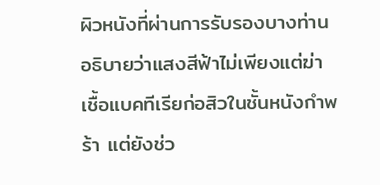ผิวหนังที่ผ่านการรับรองบางท่านอธิบายว่าแสงสีฟ้าไม่เพียงแต่ฆ่าเชื้อแบคทีเรียก่อสิวในชั้นหนังกำพร้า แต่ยังช่ว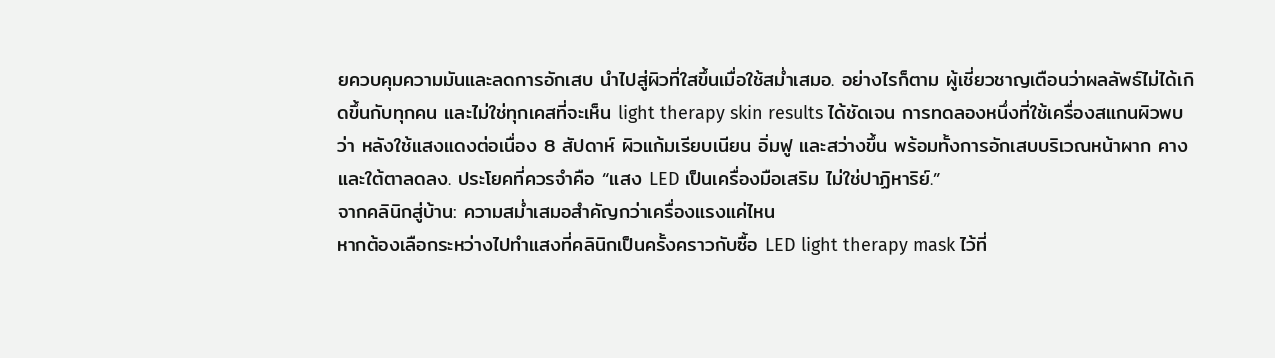ยควบคุมความมันและลดการอักเสบ นำไปสู่ผิวที่ใสขึ้นเมื่อใช้สม่ำเสมอ. อย่างไรก็ตาม ผู้เชี่ยวชาญเตือนว่าผลลัพธ์ไม่ได้เกิดขึ้นกับทุกคน และไม่ใช่ทุกเคสที่จะเห็น light therapy skin results ได้ชัดเจน การทดลองหนึ่งที่ใช้เครื่องสแกนผิวพบว่า หลังใช้แสงแดงต่อเนื่อง 8 สัปดาห์ ผิวแก้มเรียบเนียน อิ่มฟู และสว่างขึ้น พร้อมทั้งการอักเสบบริเวณหน้าผาก คาง และใต้ตาลดลง. ประโยคที่ควรจำคือ “แสง LED เป็นเครื่องมือเสริม ไม่ใช่ปาฏิหาริย์.”
จากคลินิกสู่บ้าน: ความสม่ำเสมอสำคัญกว่าเครื่องแรงแค่ไหน
หากต้องเลือกระหว่างไปทำแสงที่คลินิกเป็นครั้งคราวกับซื้อ LED light therapy mask ไว้ที่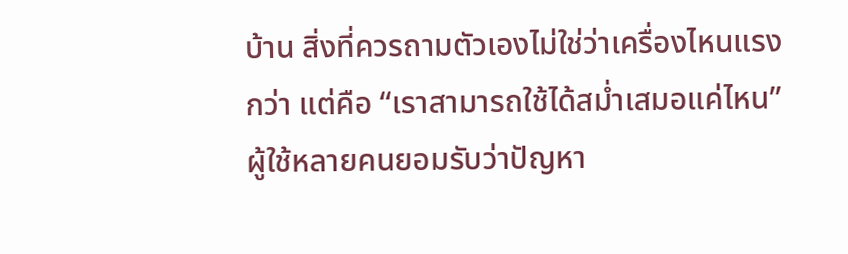บ้าน สิ่งที่ควรถามตัวเองไม่ใช่ว่าเครื่องไหนแรงกว่า แต่คือ “เราสามารถใช้ได้สม่ำเสมอแค่ไหน” ผู้ใช้หลายคนยอมรับว่าปัญหา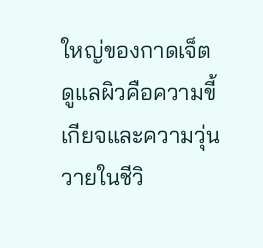ใหญ่ของกาดเจ็ตดูแลผิวคือความขี้เกียจและความวุ่นวายในชีวิ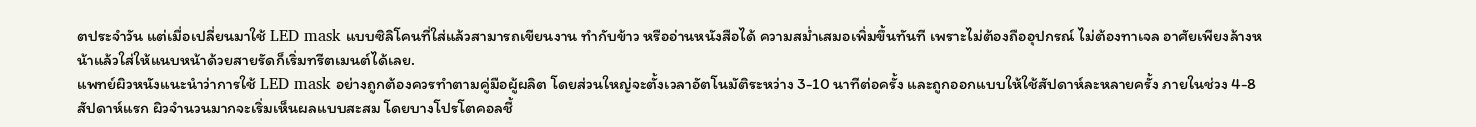ตประจำวัน แต่เมื่อเปลี่ยนมาใช้ LED mask แบบซิลิโคนที่ใส่แล้วสามารถเขียนงาน ทำกับข้าว หรืออ่านหนังสือได้ ความสม่ำเสมอเพิ่มขึ้นทันที เพราะไม่ต้องถืออุปกรณ์ ไม่ต้องทาเจล อาศัยเพียงล้างหน้าแล้วใส่ให้แนบหน้าด้วยสายรัดก็เริ่มทรีตเมนต์ได้เลย.
แพทย์ผิวหนังแนะนำว่าการใช้ LED mask อย่างถูกต้องควรทำตามคู่มือผู้ผลิต โดยส่วนใหญ่จะตั้งเวลาอัตโนมัติระหว่าง 3-10 นาทีต่อครั้ง และถูกออกแบบให้ใช้สัปดาห์ละหลายครั้ง ภายในช่วง 4-8 สัปดาห์แรก ผิวจำนวนมากจะเริ่มเห็นผลแบบสะสม โดยบางโปรโตคอลชี้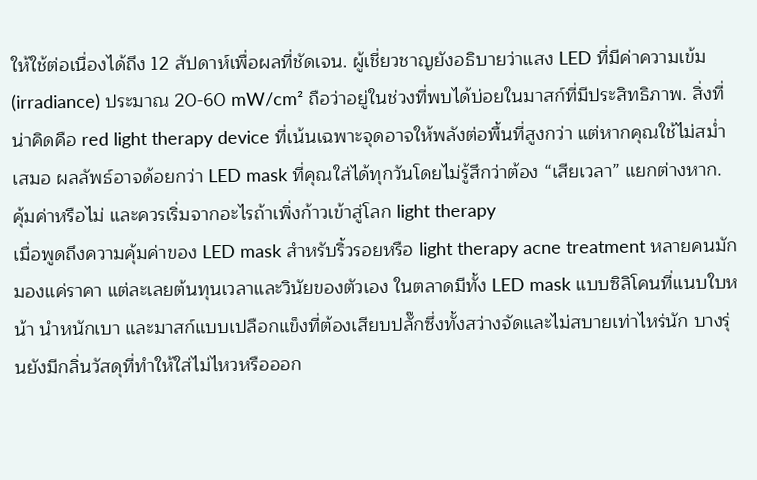ให้ใช้ต่อเนื่องได้ถึง 12 สัปดาห์เพื่อผลที่ชัดเจน. ผู้เชี่ยวชาญยังอธิบายว่าแสง LED ที่มีค่าความเข้ม (irradiance) ประมาณ 20-60 mW/cm² ถือว่าอยู่ในช่วงที่พบได้บ่อยในมาสก์ที่มีประสิทธิภาพ. สิ่งที่น่าคิดคือ red light therapy device ที่เน้นเฉพาะจุดอาจให้พลังต่อพื้นที่สูงกว่า แต่หากคุณใช้ไม่สม่ำเสมอ ผลลัพธ์อาจด้อยกว่า LED mask ที่คุณใส่ได้ทุกวันโดยไม่รู้สึกว่าต้อง “เสียเวลา” แยกต่างหาก.
คุ้มค่าหรือไม่ และควรเริ่มจากอะไรถ้าเพิ่งก้าวเข้าสู่โลก light therapy
เมื่อพูดถึงความคุ้มค่าของ LED mask สำหรับริ้วรอยหรือ light therapy acne treatment หลายคนมักมองแค่ราคา แต่ละเลยต้นทุนเวลาและวินัยของตัวเอง ในตลาดมีทั้ง LED mask แบบซิลิโคนที่แนบใบหน้า นำหนักเบา และมาสก์แบบเปลือกแข็งที่ต้องเสียบปลั๊กซึ่งทั้งสว่างจัดและไม่สบายเท่าไหร่นัก บางรุ่นยังมีกลิ่นวัสดุที่ทำให้ใส่ไม่ไหวหรือออก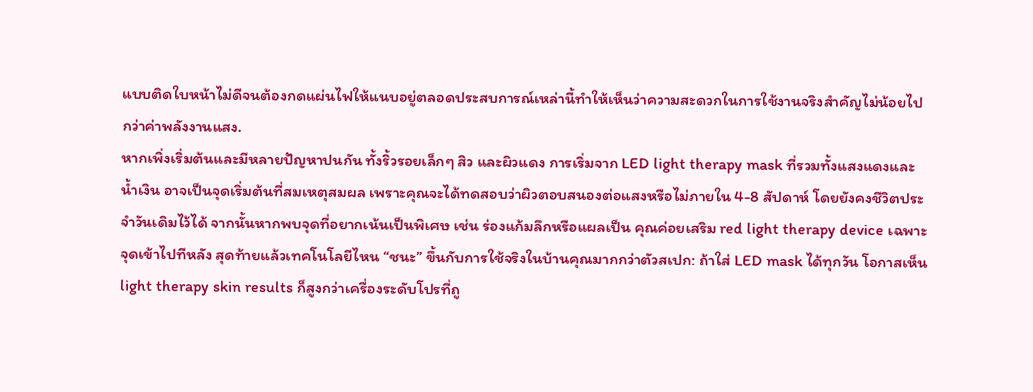แบบติดใบหน้าไม่ดีจนต้องกดแผ่นไฟให้แนบอยู่ตลอดประสบการณ์เหล่านี้ทำให้เห็นว่าความสะดวกในการใช้งานจริงสำคัญไม่น้อยไปกว่าค่าพลังงานแสง.
หากเพิ่งเริ่มต้นและมีหลายปัญหาปนกัน ทั้งริ้วรอยเล็กๆ สิว และผิวแดง การเริ่มจาก LED light therapy mask ที่รวมทั้งแสงแดงและน้ำเงิน อาจเป็นจุดเริ่มต้นที่สมเหตุสมผล เพราะคุณจะได้ทดสอบว่าผิวตอบสนองต่อแสงหรือไม่ภายใน 4-8 สัปดาห์ โดยยังคงชีวิตประจำวันเดิมไว้ได้ จากนั้นหากพบจุดที่อยากเน้นเป็นพิเศษ เช่น ร่องแก้มลึกหรือแผลเป็น คุณค่อยเสริม red light therapy device เฉพาะจุดเข้าไปทีหลัง สุดท้ายแล้วเทคโนโลยีไหน “ชนะ” ขึ้นกับการใช้จริงในบ้านคุณมากกว่าตัวสเปก: ถ้าใส่ LED mask ได้ทุกวัน โอกาสเห็น light therapy skin results ก็สูงกว่าเครื่องระดับโปรที่ถู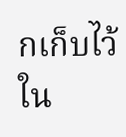กเก็บไว้ใน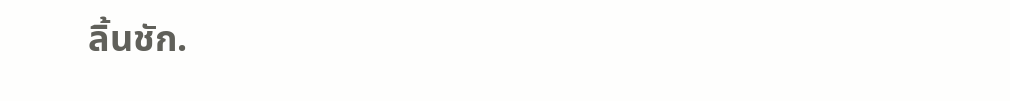ลิ้นชัก.